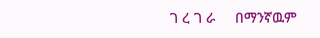ገ ረ ገ ራ     በማንኛዉም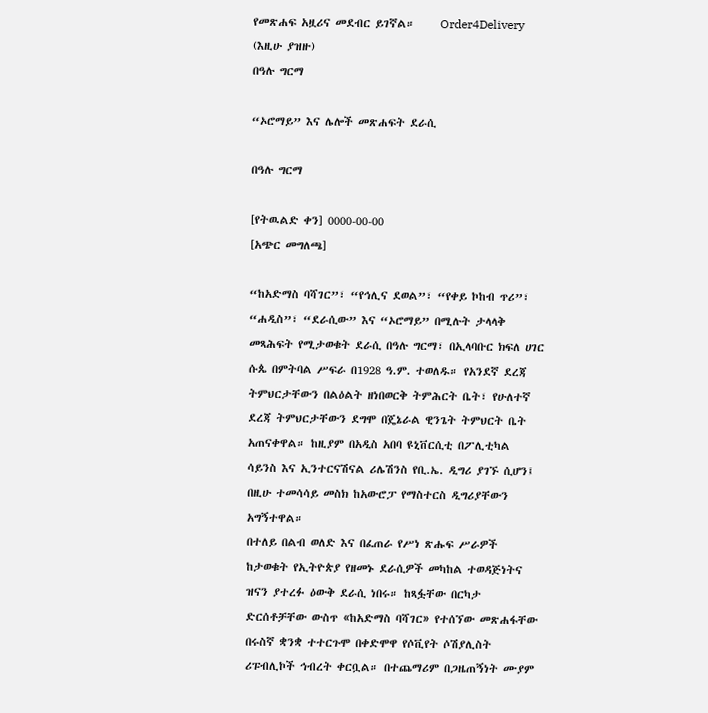የመጽሐፍ አዟሪና መደብር ይገኛል።     Order4Delivery (እዚሁ ያዝዙ)
በዓሉ ግርማ

“ኦሮማይ” እና ሌሎች መጽሐፍት ደራሲ

በዓሉ ግርማ

[የትዉልድ ቀን] 0000-00-00
[አጭር መግለጫ]

“ከአድማስ ባሻገር”፣ “የኅሊና ደወል”፣ “የቀይ ኮከብ ጥሪ”፣ “ሐዲስ”፣ “ደራሲው” እና “ኦሮማይ” በሚሉት ታላላቅ መጻሕፍት የሚታወቁት ደራሲ በዓሉ ግርማ፣ በኢላባቡር ክፍለ ሀገር ሱጴ በምትባል ሥፍራ በ1928 ዓ.ም. ተወለዱ። የአንደኛ ደረጃ ትምህርታቸውን በልዕልት ዘነበወርቅ ትምሕርት ቤት፣ የሁለተኛ ደረጃ ትምህርታቸውን ደግሞ በጄኔራል ዊንጌት ትምህርት ቤት አጠናቀዋል። ከዚያም በአዲስ አበባ ዩኒቨርሲቲ በፖሊቲካል ሳይንስ እና ኢንተርናሽናል ሪሌሽንስ የቢ.ኤ. ዲግሪ ያገኙ ሲሆን፤ በዚሁ ተመሳሳይ መስክ ከአውሮፓ የማስተርስ ዲግሪያቸውን አግኝተዋል።
በተለይ በልብ ወለድ እና በፈጠራ የሥነ ጽሑፍ ሥራዎች ከታወቁት የኢትዮጵያ የዘመኑ ደራሲዎች መካከል ተወዳጅነትና ዝናን ያተረፉ ዕውቅ ደራሲ ነበሩ። ከጻፏቸው በርካታ ድርሰቶቻቸው ውስጥ «ከአድማስ ባሻገር» የተሰኘው መጽሐፋቸው በሩስኛ ቋንቋ ተተርጉሞ በቀድሞዋ የሶቪየት ሶሽያሊስት ሪፑብሊኮች ኅብረት ቀርቧል። በተጨማሪም በጋዜጠኝነት ሙያም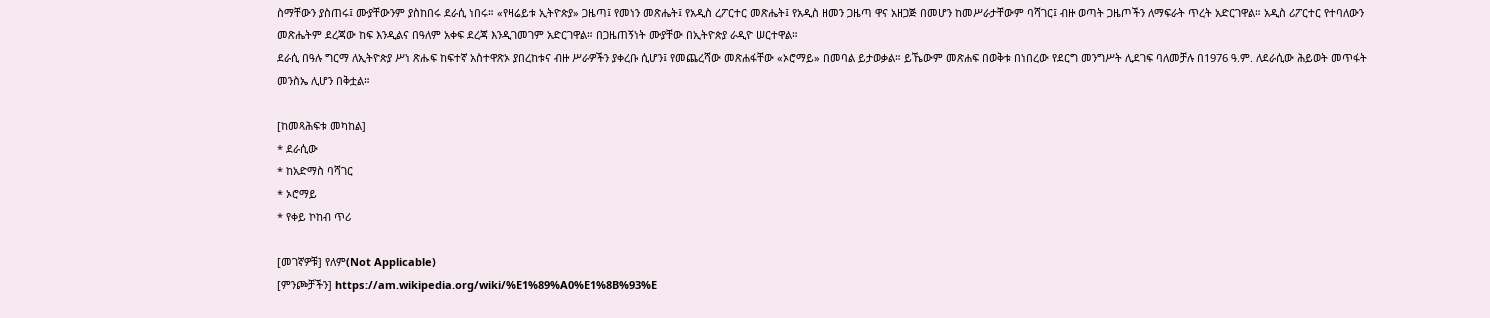ስማቸውን ያስጠሩ፤ ሙያቸውንም ያስከበሩ ደራሲ ነበሩ። «የዛሬይቱ ኢትዮጵያ» ጋዜጣ፤ የመነን መጽሔት፤ የአዲስ ረፖርተር መጽሔት፤ የአዲስ ዘመን ጋዜጣ ዋና አዘጋጅ በመሆን ከመሥራታቸውም ባሻገር፤ ብዙ ወጣት ጋዜጦችን ለማፍራት ጥረት አድርገዋል። አዲስ ሪፖርተር የተባለውን መጽሔትም ደረጃው ከፍ እንዲልና በዓለም አቀፍ ደረጃ እንዲገመገም አድርገዋል። በጋዜጠኝነት ሙያቸው በኢትዮጵያ ራዲዮ ሠርተዋል።
ደራሲ በዓሉ ግርማ ለኢትዮጵያ ሥነ ጽሑፍ ከፍተኛ አስተዋጽኦ ያበረከቱና ብዙ ሥራዎችን ያቀረቡ ሲሆን፤ የመጨረሻው መጽሐፋቸው «ኦሮማይ» በመባል ይታወቃል። ይኼውም መጽሐፍ በወቅቱ በነበረው የደርግ መንግሥት ሊደገፍ ባለመቻሉ በ1976 ዓ.ም. ለደራሲው ሕይወት መጥፋት መንስኤ ሊሆን በቅቷል።

[ከመጻሕፍቱ መካከል]
* ደራሲው
* ከአድማስ ባሻገር
* ኦሮማይ
* የቀይ ኮከብ ጥሪ

[መገኛዎቹ] የለም(Not Applicable)
[ምንጮቻችን] https://am.wikipedia.org/wiki/%E1%89%A0%E1%8B%93%E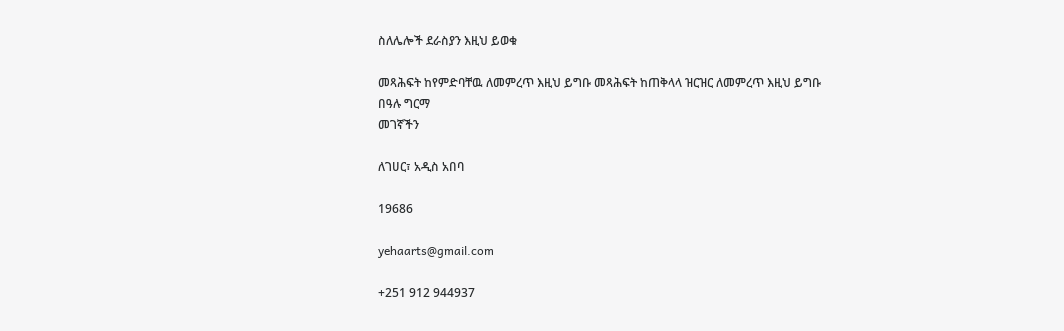ስለሌሎች ደራስያን እዚህ ይወቁ

መጻሕፍት ከየምድባቸዉ ለመምረጥ እዚህ ይግቡ መጻሕፍት ከጠቅላላ ዝርዝር ለመምረጥ እዚህ ይግቡ
በዓሉ ግርማ
መገኛችን

ለገሀር፣ አዲስ አበባ

19686

yehaarts@gmail.com

+251 912 944937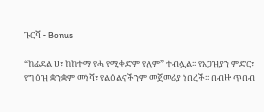ጉርሻ - Bonus

“ከፊደል ሀ፣ ከከተማ የሓ የሚቀድም የለም” ተብሏል፡፡ የአጋዝያን ምድር፣ የግዕዝ ቋንቋም መነሻ፣ የልዕልናችንም መጀመሪያ ነበረች፡፡ በብዙ ጥበብ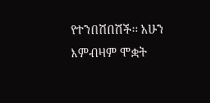የተንበሽበሽች፡፡ አሁን እምብዛም ሞቋት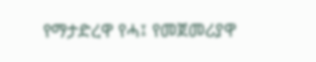የማታድረዋ የሓ፤ የመጀመሪያዋ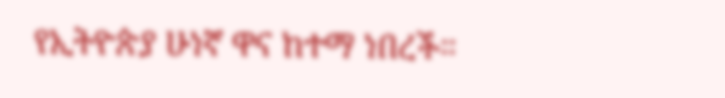የኢትዮጵያ ሁነኛ ዋና ከተማ ነበረች።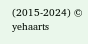(2015-2024) © yehaarts